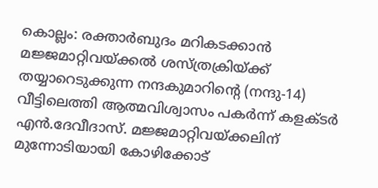കൊല്ലം: രക്താർബുദം മറികടക്കാൻ മജ്ജമാറ്റിവയ്ക്കൽ ശസ്ത്രക്രിയ്ക്ക് തയ്യാറെടുക്കുന്ന നന്ദകുമാറിന്റെ (നന്ദു-14) വീട്ടിലെത്തി ആത്മവിശ്വാസം പകർന്ന് കളക്ടർ എൻ.ദേവീദാസ്. മജ്ജമാറ്റിവയ്ക്കലിന് മുന്നോടിയായി കോഴിക്കോട്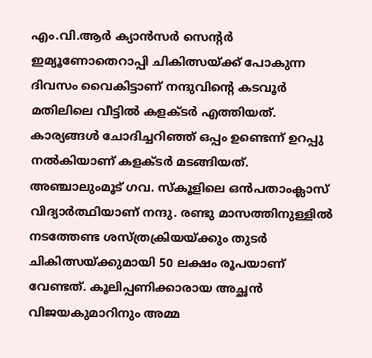എം.വി.ആർ ക്യാൻസർ സെന്റർ ഇമ്യൂണോതെറാപ്പി ചികിത്സയ്ക്ക് പോകുന്ന ദിവസം വൈകിട്ടാണ് നന്ദുവിന്റെ കടവൂർ മതിലിലെ വീട്ടിൽ കളക്ടർ എത്തിയത്.
കാര്യങ്ങൾ ചോദിച്ചറിഞ്ഞ് ഒപ്പം ഉണ്ടെന്ന് ഉറപ്പു നൽകിയാണ് കളക്ടർ മടങ്ങിയത്. അഞ്ചാലുംമൂട് ഗവ. സ്കൂളിലെ ഒൻപതാംക്ലാസ് വിദ്യാർത്ഥിയാണ് നന്ദു. രണ്ടു മാസത്തിനുള്ളിൽ നടത്തേണ്ട ശസ്ത്രക്രിയയ്ക്കും തുടർ ചികിത്സയ്ക്കുമായി 50 ലക്ഷം രൂപയാണ് വേണ്ടത്. കൂലിപ്പണിക്കാരായ അച്ഛൻ വിജയകുമാറിനും അമ്മ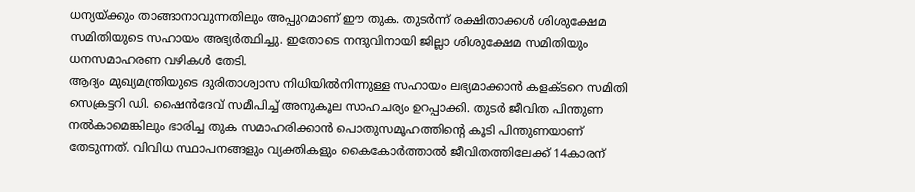ധന്യയ്ക്കും താങ്ങാനാവുന്നതിലും അപ്പുറമാണ് ഈ തുക. തുടർന്ന് രക്ഷിതാക്കൾ ശിശുക്ഷേമ സമിതിയുടെ സഹായം അഭ്യർത്ഥിച്ചു. ഇതോടെ നന്ദുവിനായി ജില്ലാ ശിശുക്ഷേമ സമിതിയും ധനസമാഹരണ വഴികൾ തേടി.
ആദ്യം മുഖ്യമന്ത്രിയുടെ ദുരിതാശ്വാസ നിധിയിൽനിന്നുള്ള സഹായം ലഭ്യമാക്കാൻ കളക്ടറെ സമിതി സെക്രട്ടറി ഡി. ഷൈൻദേവ് സമീപിച്ച് അനുകൂല സാഹചര്യം ഉറപ്പാക്കി. തുടർ ജീവിത പിന്തുണ നൽകാമെങ്കിലും ഭാരിച്ച തുക സമാഹരിക്കാൻ പൊതുസമൂഹത്തിന്റെ കൂടി പിന്തുണയാണ് തേടുന്നത്. വിവിധ സ്ഥാപനങ്ങളും വ്യക്തികളും കൈകോർത്താൽ ജീവിതത്തിലേക്ക് 14കാരന്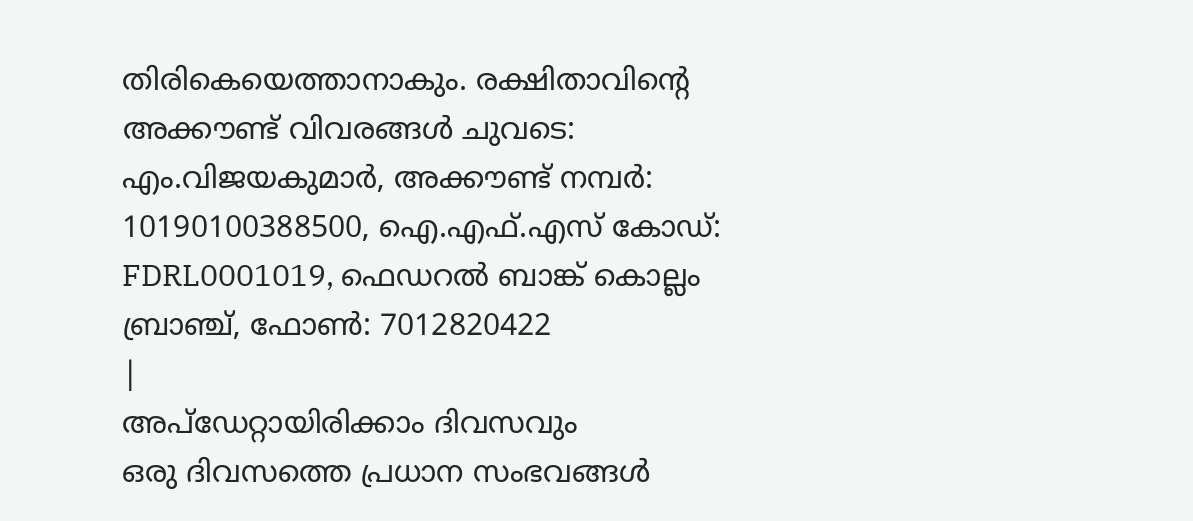തിരികെയെത്താനാകും. രക്ഷിതാവിന്റെ അക്കൗണ്ട് വിവരങ്ങൾ ചുവടെ: എം.വിജയകുമാർ, അക്കൗണ്ട് നമ്പർ: 10190100388500, ഐ.എഫ്.എസ് കോഡ്: FDRL0001019, ഫെഡറൽ ബാങ്ക് കൊല്ലം ബ്രാഞ്ച്, ഫോൺ: 7012820422
|
അപ്ഡേറ്റായിരിക്കാം ദിവസവും
ഒരു ദിവസത്തെ പ്രധാന സംഭവങ്ങൾ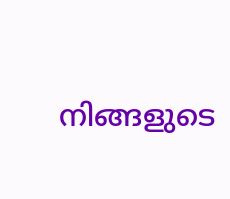നിങ്ങളുടെ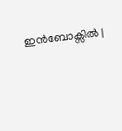ഇൻബോക്സിൽ |